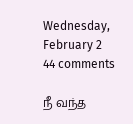Wednesday, February 2 44 comments

நீ வந்த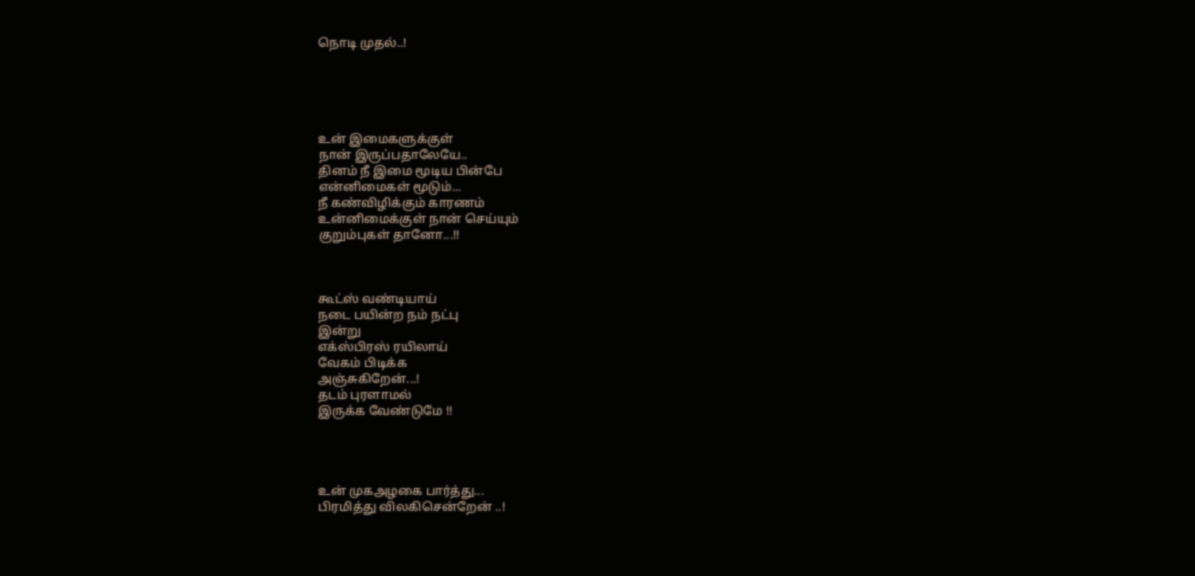நொடி முதல்..!





உன் இமைகளுக்குள்
நான் இருப்பதாலேயே..
தினம் நீ இமை மூடிய பின்பே
என்னிமைகள் மூடும்...
நீ கண்விழிக்கும் காரணம்
உன்னிமைக்குள் நான் செய்யும்
குறும்புகள் தானோ...!!



கூட்ஸ் வண்டியாய்
நடை பயின்ற நம் நட்பு
இன்று
எக்ஸ்பிரஸ் ரயிலாய்
வேகம் பிடிக்க
அஞ்சுகிறேன்...!
தடம் புரளாமல்
இருக்க வேண்டுமே !!




உன் முகஅழகை பார்த்து...
பிரமித்து விலகிசென்றேன் ..!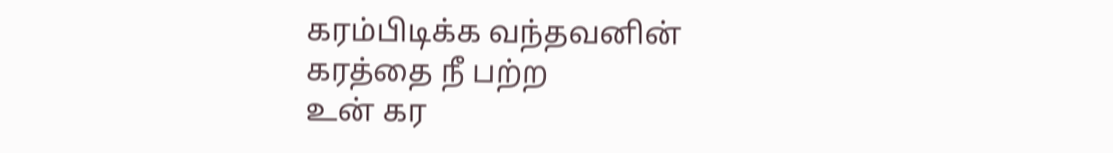கரம்பிடிக்க வந்தவனின்
கரத்தை நீ பற்ற
உன் கர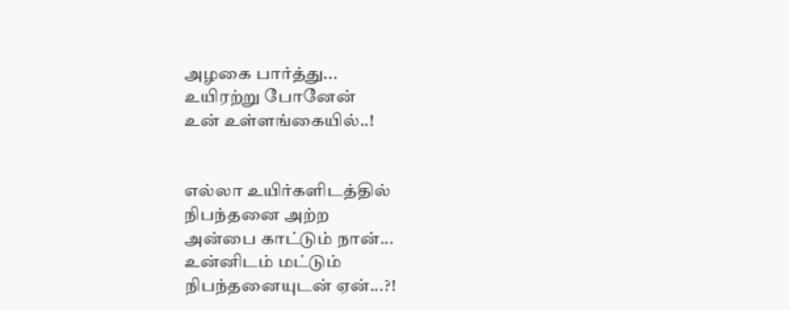அழகை பார்த்து...
உயிரற்று போனேன்
உன் உள்ளங்கையில்..!


எல்லா உயிர்களிடத்தில்
நிபந்தனை அற்ற
அன்பை காட்டும் நான்...
உன்னிடம் மட்டும்
நிபந்தனையுடன் ஏன்...?!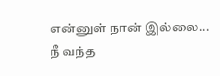என்னுள் நான் இல்லை...
நீ வந்த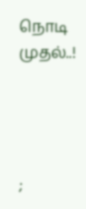நொடி முதல்..!




;